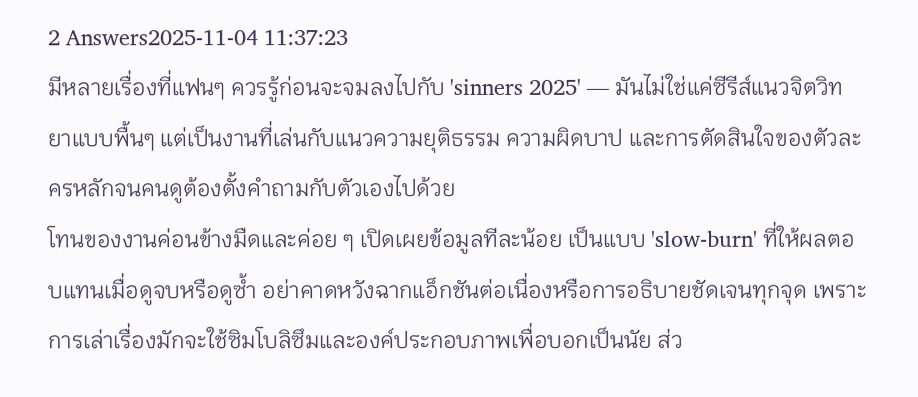2 Answers2025-11-04 11:37:23
มีหลายเรื่องที่แฟนๆ ควรรู้ก่อนจะจมลงไปกับ 'sinners 2025' — มันไม่ใช่แค่ซีรีส์แนวจิตวิทยาแบบพื้นๆ แต่เป็นงานที่เล่นกับแนวความยุติธรรม ความผิดบาป และการตัดสินใจของตัวละครหลักจนคนดูต้องตั้งคำถามกับตัวเองไปด้วย
โทนของงานค่อนข้างมืดและค่อย ๆ เปิดเผยข้อมูลทีละน้อย เป็นแบบ 'slow-burn' ที่ให้ผลตอบแทนเมื่อดูจบหรือดูซ้ำ อย่าคาดหวังฉากแอ็กชันต่อเนื่องหรือการอธิบายชัดเจนทุกจุด เพราะการเล่าเรื่องมักจะใช้ซิมโบลิซึมและองค์ประกอบภาพเพื่อบอกเป็นนัย ส่ว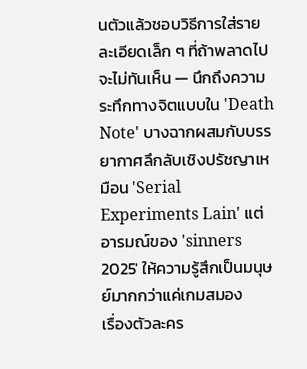นตัวแล้วชอบวิธีการใส่รายละเอียดเล็ก ๆ ที่ถ้าพลาดไปจะไม่ทันเห็น — นึกถึงความระทึกทางจิตแบบใน 'Death Note' บางฉากผสมกับบรรยากาศลึกลับเชิงปรัชญาเหมือน 'Serial Experiments Lain' แต่อารมณ์ของ 'sinners 2025' ให้ความรู้สึกเป็นมนุษย์มากกว่าแค่เกมสมอง
เรื่องตัวละคร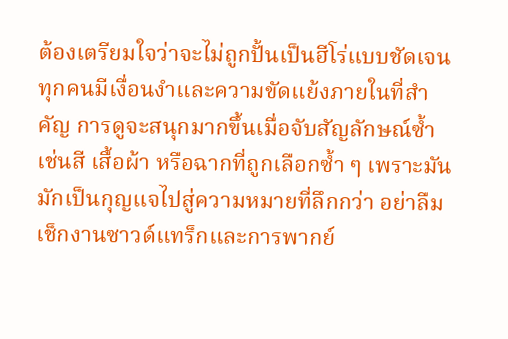ต้องเตรียมใจว่าจะไม่ถูกปั้นเป็นฮีโร่แบบชัดเจน ทุกคนมีเงื่อนงำและความขัดแย้งภายในที่สำคัญ การดูจะสนุกมากขึ้นเมื่อจับสัญลักษณ์ซ้ำ เช่นสี เสื้อผ้า หรือฉากที่ถูกเลือกซ้ำ ๆ เพราะมันมักเป็นกุญแจไปสู่ความหมายที่ลึกกว่า อย่าลืมเช็กงานซาวด์แทร็กและการพากย์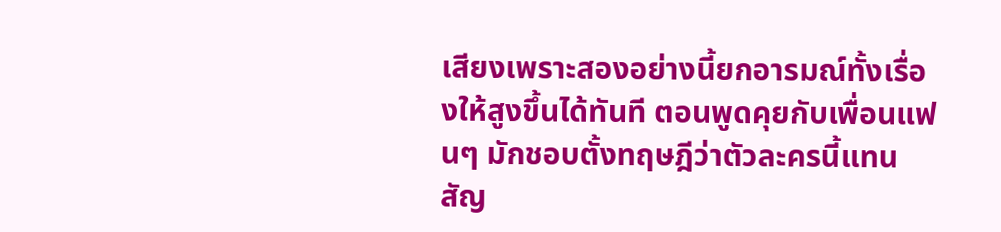เสียงเพราะสองอย่างนี้ยกอารมณ์ทั้งเรื่องให้สูงขึ้นได้ทันที ตอนพูดคุยกับเพื่อนแฟนๆ มักชอบตั้งทฤษฎีว่าตัวละครนี้แทนสัญ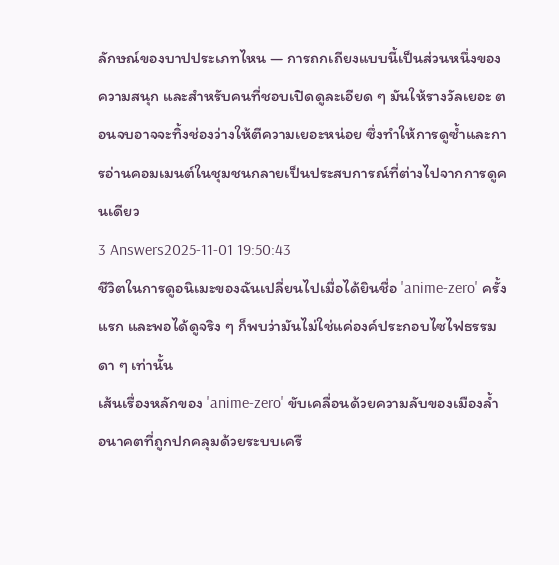ลักษณ์ของบาปประเภทไหน — การถกเถียงแบบนี้เป็นส่วนหนึ่งของความสนุก และสำหรับคนที่ชอบเปิดดูละเอียด ๆ มันให้รางวัลเยอะ ตอนจบอาจจะทิ้งช่องว่างให้ตีความเยอะหน่อย ซึ่งทำให้การดูซ้ำและการอ่านคอมเมนต์ในชุมชนกลายเป็นประสบการณ์ที่ต่างไปจากการดูคนเดียว
3 Answers2025-11-01 19:50:43
ชีวิตในการดูอนิเมะของฉันเปลี่ยนไปเมื่อได้ยินชื่อ 'anime-zero' ครั้งแรก และพอได้ดูจริง ๆ ก็พบว่ามันไม่ใช่แค่องค์ประกอบไซไฟธรรมดา ๆ เท่านั้น
เส้นเรื่องหลักของ 'anime-zero' ขับเคลื่อนด้วยความลับของเมืองล้ำอนาคตที่ถูกปกคลุมด้วยระบบเครื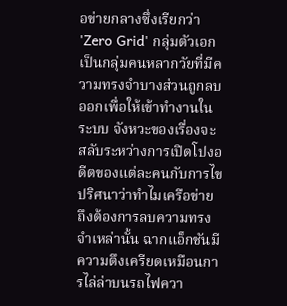อข่ายกลางซึ่งเรียกว่า 'Zero Grid' กลุ่มตัวเอกเป็นกลุ่มคนหลากวัยที่มีความทรงจำบางส่วนถูกลบออกเพื่อให้เข้าทำงานในระบบ จังหวะของเรื่องจะสลับระหว่างการเปิดโปงอดีตของแต่ละคนกับการไขปริศนาว่าทำไมเครือข่ายถึงต้องการลบความทรงจำเหล่านั้น ฉากแอ็กชันมีความตึงเครียดเหมือนการไล่ล่าบนรถไฟควา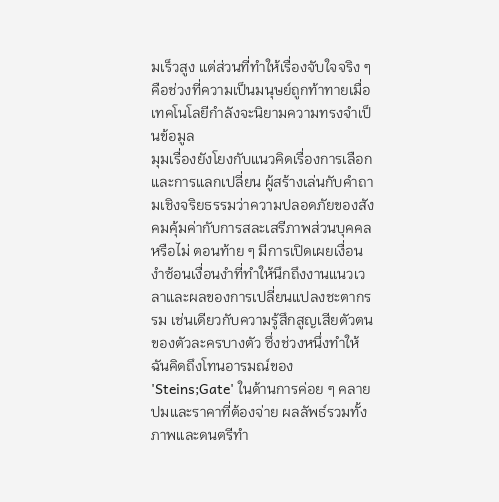มเร็วสูง แต่ส่วนที่ทำให้เรื่องจับใจจริง ๆ คือช่วงที่ความเป็นมนุษย์ถูกท้าทายเมื่อเทคโนโลยีกำลังจะนิยามความทรงจำเป็นข้อมูล
มุมเรื่องยังโยงกับแนวคิดเรื่องการเลือกและการแลกเปลี่ยน ผู้สร้างเล่นกับคำถามเชิงจริยธรรมว่าความปลอดภัยของสังคมคุ้มค่ากับการสละเสรีภาพส่วนบุคคลหรือไม่ ตอนท้าย ๆ มีการเปิดเผยเงื่อนงำซ้อนเงื่อนงำที่ทำให้นึกถึงงานแนวเวลาและผลของการเปลี่ยนแปลงชะตากรรม เช่นเดียวกับความรู้สึกสูญเสียตัวตนของตัวละครบางตัว ซึ่งช่วงหนึ่งทำให้ฉันคิดถึงโทนอารมณ์ของ 'Steins;Gate' ในด้านการค่อย ๆ คลายปมและราคาที่ต้องจ่าย ผลลัพธ์รวมทั้งภาพและดนตรีทำ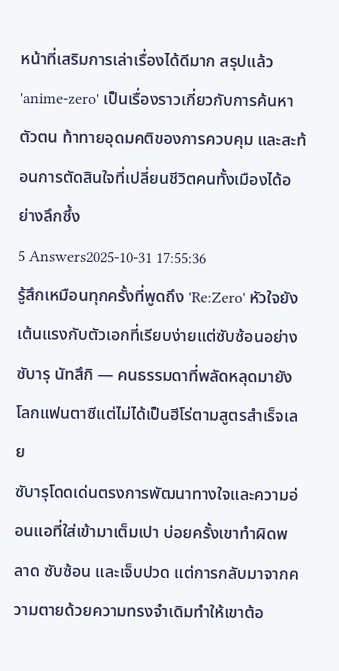หน้าที่เสริมการเล่าเรื่องได้ดีมาก สรุปแล้ว 'anime-zero' เป็นเรื่องราวเกี่ยวกับการค้นหาตัวตน ท้าทายอุดมคติของการควบคุม และสะท้อนการตัดสินใจที่เปลี่ยนชีวิตคนทั้งเมืองได้อย่างลึกซึ้ง
5 Answers2025-10-31 17:55:36
รู้สึกเหมือนทุกครั้งที่พูดถึง 'Re:Zero' หัวใจยังเต้นแรงกับตัวเอกที่เรียบง่ายแต่ซับซ้อนอย่างซับารุ นัทสึกิ — คนธรรมดาที่พลัดหลุดมายังโลกแฟนตาซีแต่ไม่ได้เป็นฮีโร่ตามสูตรสำเร็จเลย
ซับารุโดดเด่นตรงการพัฒนาทางใจและความอ่อนแอที่ใส่เข้ามาเต็มเปา บ่อยครั้งเขาทำผิดพลาด ซับซ้อน และเจ็บปวด แต่การกลับมาจากความตายด้วยความทรงจำเดิมทำให้เขาต้อ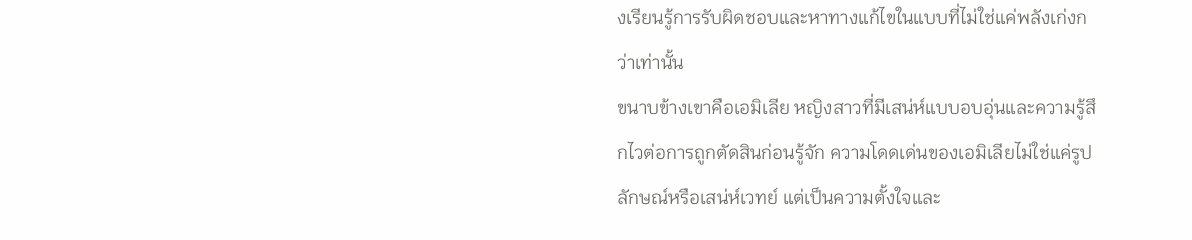งเรียนรู้การรับผิดชอบและหาทางแก้ไขในแบบที่ไม่ใช่แค่พลังเก่งกว่าเท่านั้น
ขนาบข้างเขาคือเอมิเลีย หญิงสาวที่มีเสน่ห์แบบอบอุ่นและความรู้สึกไวต่อการถูกตัดสินก่อนรู้จัก ความโดดเด่นของเอมิเลียไม่ใช่แค่รูปลักษณ์หรือเสน่ห์เวทย์ แต่เป็นความตั้งใจและ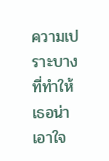ความเปราะบางที่ทำให้เธอน่าเอาใจ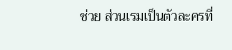ช่วย ส่วนเรมเป็นตัวละครที่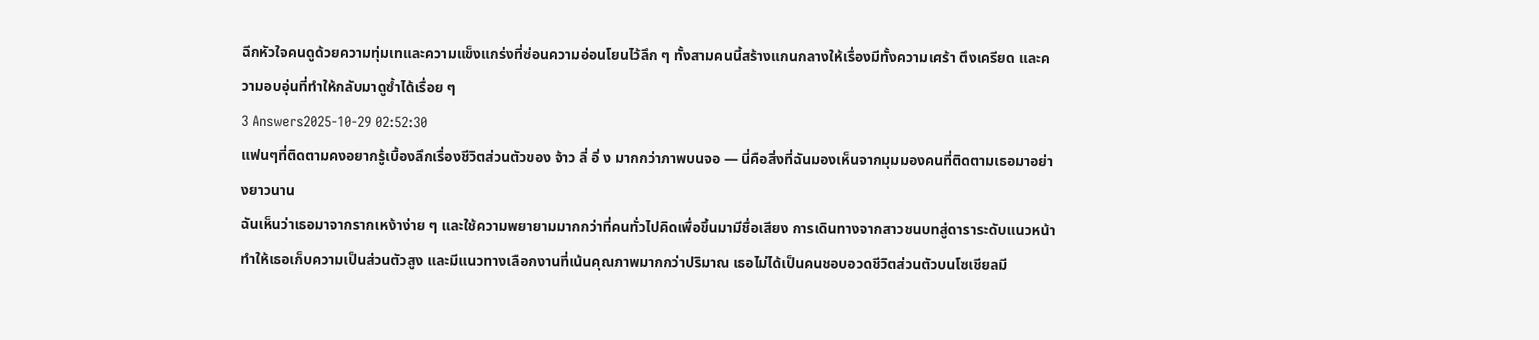ฉีกหัวใจคนดูด้วยความทุ่มเทและความแข็งแกร่งที่ซ่อนความอ่อนโยนไว้ลึก ๆ ทั้งสามคนนี้สร้างแกนกลางให้เรื่องมีทั้งความเศร้า ตึงเครียด และความอบอุ่นที่ทำให้กลับมาดูซ้ำได้เรื่อย ๆ
3 Answers2025-10-29 02:52:30
แฟนๆที่ติดตามคงอยากรู้เบื้องลึกเรื่องชีวิตส่วนตัวของ จ้าว ลี่ อิ่ ง มากกว่าภาพบนจอ — นี่คือสิ่งที่ฉันมองเห็นจากมุมมองคนที่ติดตามเธอมาอย่างยาวนาน
ฉันเห็นว่าเธอมาจากรากเหง้าง่าย ๆ และใช้ความพยายามมากกว่าที่คนทั่วไปคิดเพื่อขึ้นมามีชื่อเสียง การเดินทางจากสาวชนบทสู่ดาราระดับแนวหน้าทำให้เธอเก็บความเป็นส่วนตัวสูง และมีแนวทางเลือกงานที่เน้นคุณภาพมากกว่าปริมาณ เธอไม่ได้เป็นคนชอบอวดชีวิตส่วนตัวบนโซเชียลมี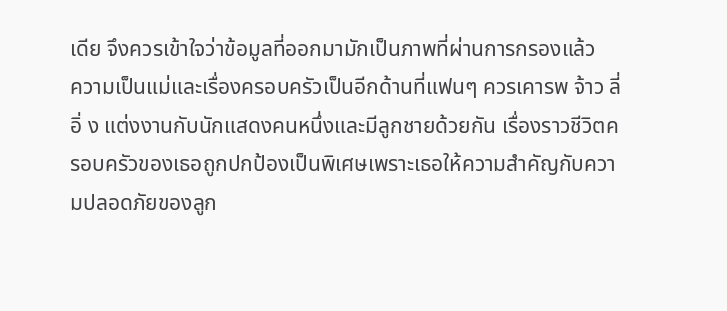เดีย จึงควรเข้าใจว่าข้อมูลที่ออกมามักเป็นภาพที่ผ่านการกรองแล้ว
ความเป็นแม่และเรื่องครอบครัวเป็นอีกด้านที่แฟนๆ ควรเคารพ จ้าว ลี่ อิ่ ง แต่งงานกับนักแสดงคนหนึ่งและมีลูกชายด้วยกัน เรื่องราวชีวิตครอบครัวของเธอถูกปกป้องเป็นพิเศษเพราะเธอให้ความสำคัญกับความปลอดภัยของลูก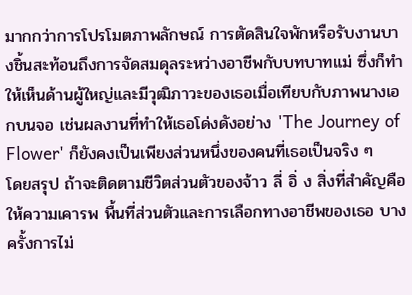มากกว่าการโปรโมตภาพลักษณ์ การตัดสินใจพักหรือรับงานบางชิ้นสะท้อนถึงการจัดสมดุลระหว่างอาชีพกับบทบาทแม่ ซึ่งก็ทำให้เห็นด้านผู้ใหญ่และมีวุฒิภาวะของเธอเมื่อเทียบกับภาพนางเอกบนจอ เช่นผลงานที่ทำให้เธอโด่งดังอย่าง 'The Journey of Flower' ก็ยังคงเป็นเพียงส่วนหนึ่งของคนที่เธอเป็นจริง ๆ
โดยสรุป ถ้าจะติดตามชีวิตส่วนตัวของจ้าว ลี่ อิ่ ง สิ่งที่สำคัญคือให้ความเคารพ พื้นที่ส่วนตัวและการเลือกทางอาชีพของเธอ บางครั้งการไม่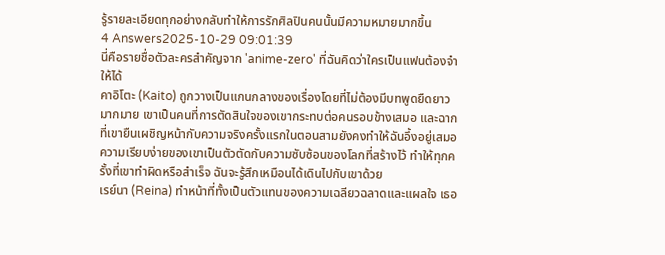รู้รายละเอียดทุกอย่างกลับทำให้การรักศิลปินคนนั้นมีความหมายมากขึ้น
4 Answers2025-10-29 09:01:39
นี่คือรายชื่อตัวละครสำคัญจาก 'anime-zero' ที่ฉันคิดว่าใครเป็นแฟนต้องจำให้ได้
คาอิโตะ (Kaito) ถูกวางเป็นแกนกลางของเรื่องโดยที่ไม่ต้องมีบทพูดยืดยาวมากมาย เขาเป็นคนที่การตัดสินใจของเขากระทบต่อคนรอบข้างเสมอ และฉากที่เขายืนเผชิญหน้ากับความจริงครั้งแรกในตอนสามยังคงทำให้ฉันอึ้งอยู่เสมอ ความเรียบง่ายของเขาเป็นตัวตัดกับความซับซ้อนของโลกที่สร้างไว้ ทำให้ทุกครั้งที่เขาทำผิดหรือสำเร็จ ฉันจะรู้สึกเหมือนได้เดินไปกับเขาด้วย
เรย์นา (Reina) ทำหน้าที่ทั้งเป็นตัวแทนของความเฉลียวฉลาดและแผลใจ เธอ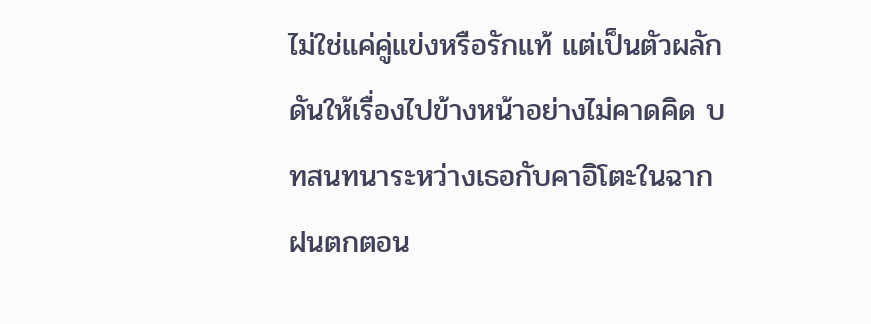ไม่ใช่แค่คู่แข่งหรือรักแท้ แต่เป็นตัวผลักดันให้เรื่องไปข้างหน้าอย่างไม่คาดคิด บทสนทนาระหว่างเธอกับคาอิโตะในฉากฝนตกตอน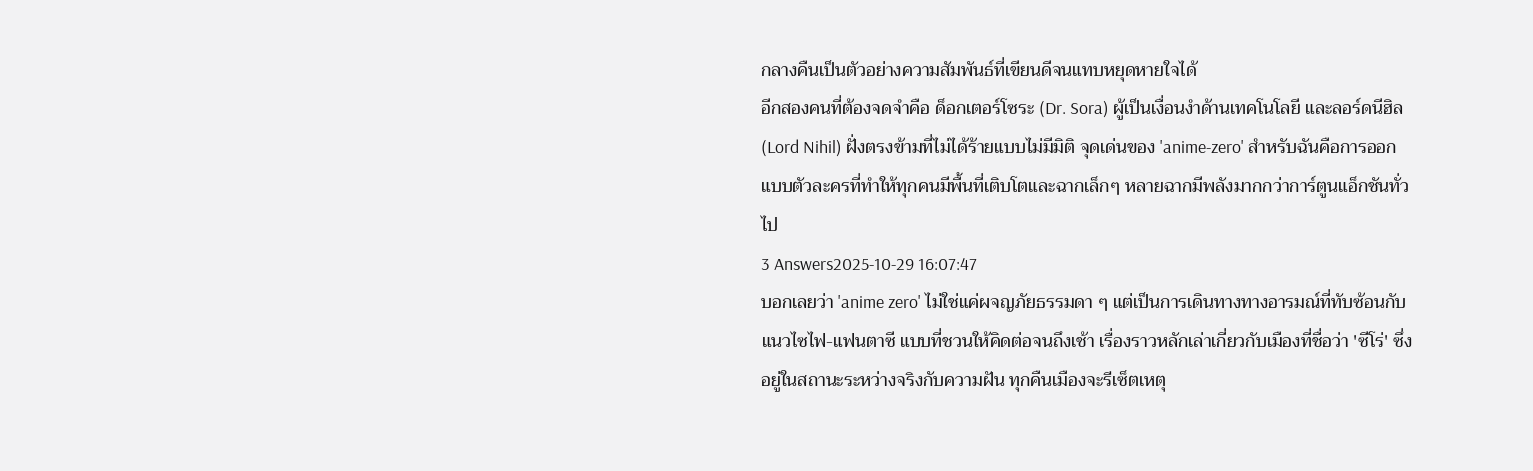กลางคืนเป็นตัวอย่างความสัมพันธ์ที่เขียนดีจนแทบหยุดหายใจได้
อีกสองคนที่ต้องจดจำคือ ด็อกเตอร์โซระ (Dr. Sora) ผู้เป็นเงื่อนงำด้านเทคโนโลยี และลอร์ดนีฮิล (Lord Nihil) ฝั่งตรงข้ามที่ไม่ได้ร้ายแบบไม่มีมิติ จุดเด่นของ 'anime-zero' สำหรับฉันคือการออกแบบตัวละครที่ทำให้ทุกคนมีพื้นที่เติบโตและฉากเล็กๆ หลายฉากมีพลังมากกว่าการ์ตูนแอ็กชันทั่วไป
3 Answers2025-10-29 16:07:47
บอกเลยว่า 'anime zero' ไม่ใช่แค่ผจญภัยธรรมดา ๆ แต่เป็นการเดินทางทางอารมณ์ที่ทับซ้อนกับแนวไซไฟ-แฟนตาซี แบบที่ชวนให้คิดต่อจนถึงเช้า เรื่องราวหลักเล่าเกี่ยวกับเมืองที่ชื่อว่า 'ซีโร่' ซึ่งอยู่ในสถานะระหว่างจริงกับความฝัน ทุกคืนเมืองจะรีเซ็ตเหตุ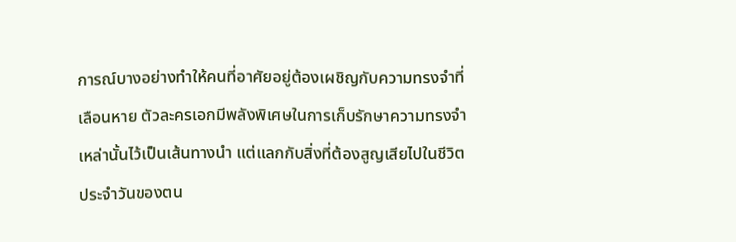การณ์บางอย่างทำให้คนที่อาศัยอยู่ต้องเผชิญกับความทรงจำที่เลือนหาย ตัวละครเอกมีพลังพิเศษในการเก็บรักษาความทรงจำเหล่านั้นไว้เป็นเส้นทางนำ แต่แลกกับสิ่งที่ต้องสูญเสียไปในชีวิตประจำวันของตน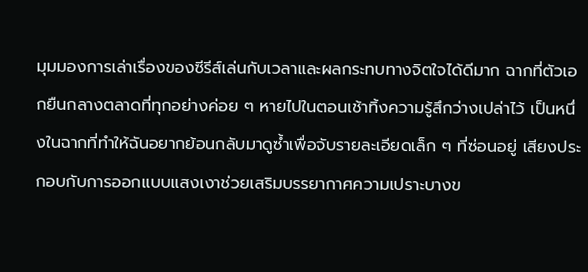มุมมองการเล่าเรื่องของซีรีส์เล่นกับเวลาและผลกระทบทางจิตใจได้ดีมาก ฉากที่ตัวเอกยืนกลางตลาดที่ทุกอย่างค่อย ๆ หายไปในตอนเช้าทิ้งความรู้สึกว่างเปล่าไว้ เป็นหนึ่งในฉากที่ทำให้ฉันอยากย้อนกลับมาดูซ้ำเพื่อจับรายละเอียดเล็ก ๆ ที่ซ่อนอยู่ เสียงประกอบกับการออกแบบแสงเงาช่วยเสริมบรรยากาศความเปราะบางข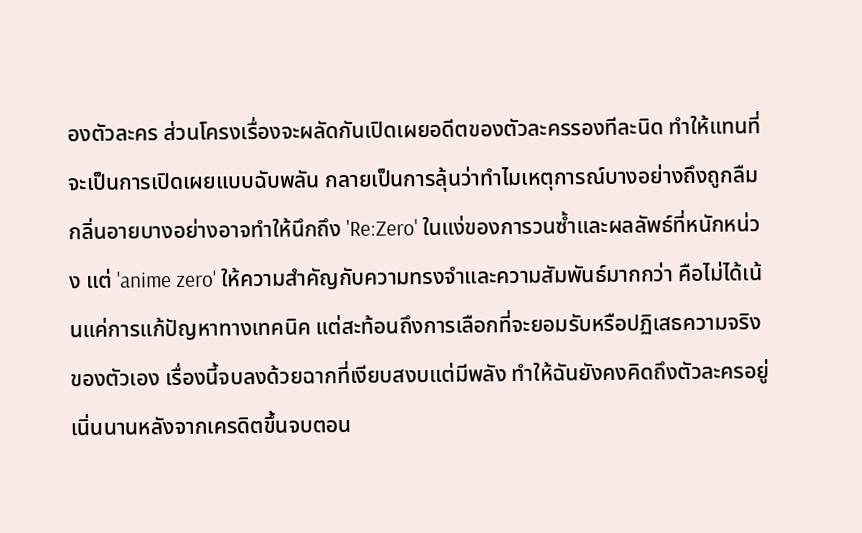องตัวละคร ส่วนโครงเรื่องจะผลัดกันเปิดเผยอดีตของตัวละครรองทีละนิด ทำให้แทนที่จะเป็นการเปิดเผยแบบฉับพลัน กลายเป็นการลุ้นว่าทำไมเหตุการณ์บางอย่างถึงถูกลืม
กลิ่นอายบางอย่างอาจทำให้นึกถึง 'Re:Zero' ในแง่ของการวนซ้ำและผลลัพธ์ที่หนักหน่วง แต่ 'anime zero' ให้ความสำคัญกับความทรงจำและความสัมพันธ์มากกว่า คือไม่ได้เน้นแค่การแก้ปัญหาทางเทคนิค แต่สะท้อนถึงการเลือกที่จะยอมรับหรือปฏิเสธความจริงของตัวเอง เรื่องนี้จบลงด้วยฉากที่เงียบสงบแต่มีพลัง ทำให้ฉันยังคงคิดถึงตัวละครอยู่เนิ่นนานหลังจากเครดิตขึ้นจบตอน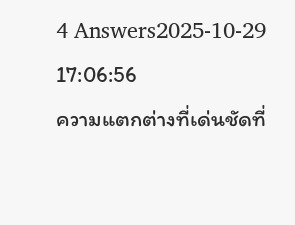4 Answers2025-10-29 17:06:56
ความแตกต่างที่เด่นชัดที่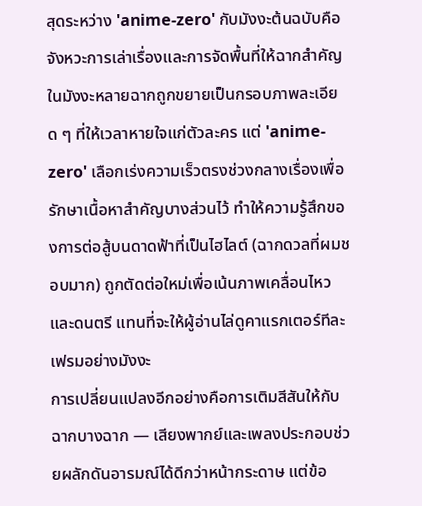สุดระหว่าง 'anime-zero' กับมังงะต้นฉบับคือจังหวะการเล่าเรื่องและการจัดพื้นที่ให้ฉากสำคัญ ในมังงะหลายฉากถูกขยายเป็นกรอบภาพละเอียด ๆ ที่ให้เวลาหายใจแก่ตัวละคร แต่ 'anime-zero' เลือกเร่งความเร็วตรงช่วงกลางเรื่องเพื่อรักษาเนื้อหาสำคัญบางส่วนไว้ ทำให้ความรู้สึกของการต่อสู้บนดาดฟ้าที่เป็นไฮไลต์ (ฉากดวลที่ผมชอบมาก) ถูกตัดต่อใหม่เพื่อเน้นภาพเคลื่อนไหวและดนตรี แทนที่จะให้ผู้อ่านไล่ดูคาแรกเตอร์ทีละเฟรมอย่างมังงะ
การเปลี่ยนแปลงอีกอย่างคือการเติมสีสันให้กับฉากบางฉาก — เสียงพากย์และเพลงประกอบช่วยผลักดันอารมณ์ได้ดีกว่าหน้ากระดาษ แต่ข้อ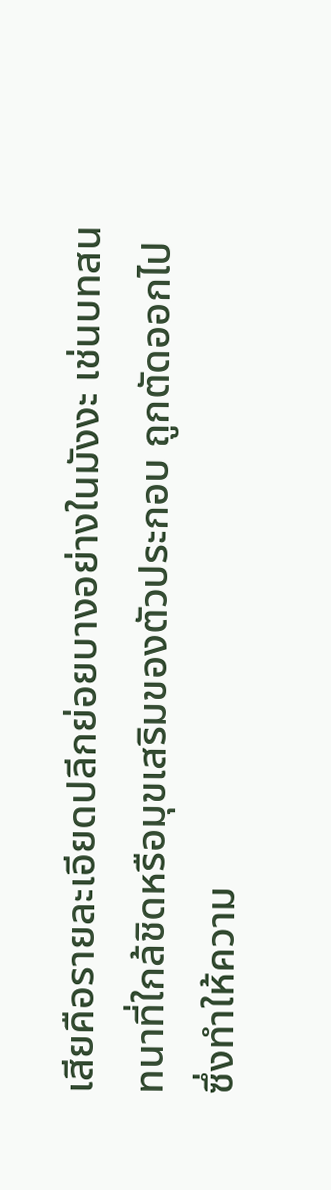เสียคือรายละเอียดปลีกย่อยบางอย่างในมังงะ เช่นบทสนทนาที่ใกล้ชิดหรือมุขเสริมของตัวประกอบ ถูกตัดออกไปซึ่งทำให้ความ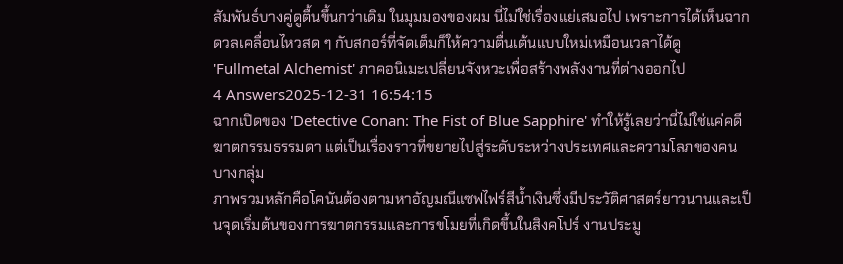สัมพันธ์บางคู่ดูตื้นขึ้นกว่าเดิม ในมุมมองของผม นี่ไม่ใช่เรื่องแย่เสมอไป เพราะการได้เห็นฉากดวลเคลื่อนไหวสด ๆ กับสกอร์ที่จัดเต็มก็ให้ความตื่นเต้นแบบใหม่เหมือนเวลาได้ดู 'Fullmetal Alchemist' ภาคอนิเมะเปลี่ยนจังหวะเพื่อสร้างพลังงานที่ต่างออกไป
4 Answers2025-12-31 16:54:15
ฉากเปิดของ 'Detective Conan: The Fist of Blue Sapphire' ทำให้รู้เลยว่านี่ไม่ใช่แค่คดีฆาตกรรมธรรมดา แต่เป็นเรื่องราวที่ขยายไปสู่ระดับระหว่างประเทศและความโลภของคนบางกลุ่ม
ภาพรวมหลักคือโคนันต้องตามหาอัญมณีแซฟไฟร์สีน้ำเงินซึ่งมีประวัติศาสตร์ยาวนานและเป็นจุดเริ่มต้นของการฆาตกรรมและการขโมยที่เกิดขึ้นในสิงคโปร์ งานประมู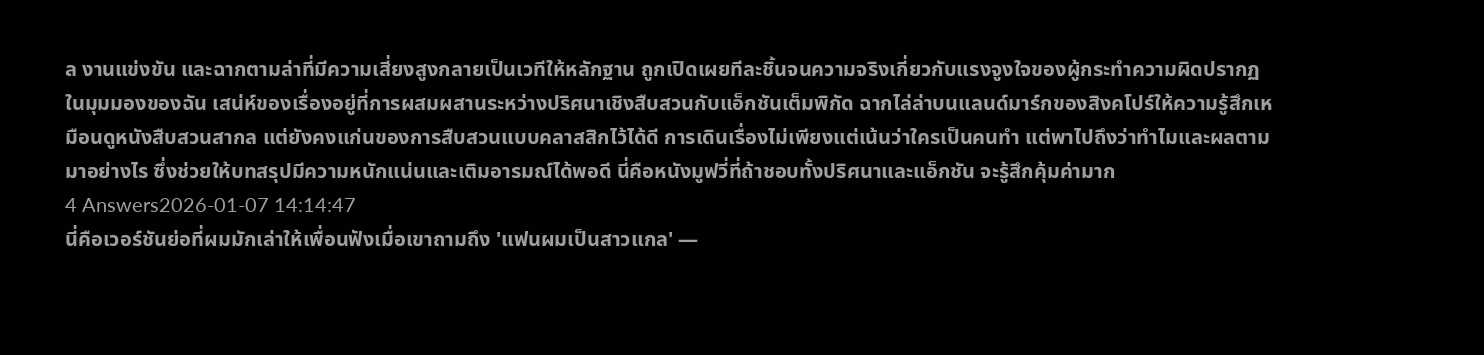ล งานแข่งขัน และฉากตามล่าที่มีความเสี่ยงสูงกลายเป็นเวทีให้หลักฐาน ถูกเปิดเผยทีละชิ้นจนความจริงเกี่ยวกับแรงจูงใจของผู้กระทำความผิดปรากฏ
ในมุมมองของฉัน เสน่ห์ของเรื่องอยู่ที่การผสมผสานระหว่างปริศนาเชิงสืบสวนกับแอ็กชันเต็มพิกัด ฉากไล่ล่าบนแลนด์มาร์กของสิงคโปร์ให้ความรู้สึกเหมือนดูหนังสืบสวนสากล แต่ยังคงแก่นของการสืบสวนแบบคลาสสิกไว้ได้ดี การเดินเรื่องไม่เพียงแต่เน้นว่าใครเป็นคนทำ แต่พาไปถึงว่าทำไมและผลตามมาอย่างไร ซึ่งช่วยให้บทสรุปมีความหนักแน่นและเติมอารมณ์ได้พอดี นี่คือหนังมูฟวี่ที่ถ้าชอบทั้งปริศนาและแอ็กชัน จะรู้สึกคุ้มค่ามาก
4 Answers2026-01-07 14:14:47
นี่คือเวอร์ชันย่อที่ผมมักเล่าให้เพื่อนฟังเมื่อเขาถามถึง 'แฟนผมเป็นสาวแกล' —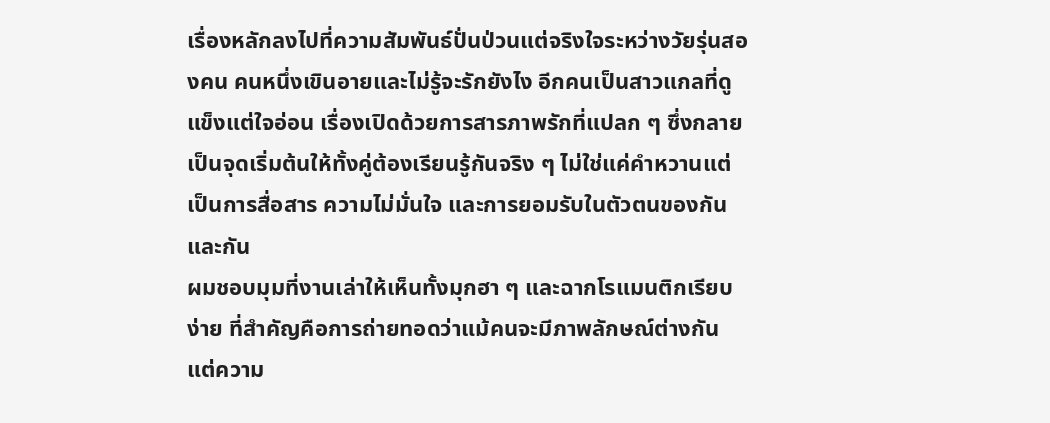เรื่องหลักลงไปที่ความสัมพันธ์ปั่นป่วนแต่จริงใจระหว่างวัยรุ่นสองคน คนหนึ่งเขินอายและไม่รู้จะรักยังไง อีกคนเป็นสาวแกลที่ดูแข็งแต่ใจอ่อน เรื่องเปิดด้วยการสารภาพรักที่แปลก ๆ ซึ่งกลายเป็นจุดเริ่มต้นให้ทั้งคู่ต้องเรียนรู้กันจริง ๆ ไม่ใช่แค่คำหวานแต่เป็นการสื่อสาร ความไม่มั่นใจ และการยอมรับในตัวตนของกันและกัน
ผมชอบมุมที่งานเล่าให้เห็นทั้งมุกฮา ๆ และฉากโรแมนติกเรียบง่าย ที่สำคัญคือการถ่ายทอดว่าแม้คนจะมีภาพลักษณ์ต่างกัน แต่ความ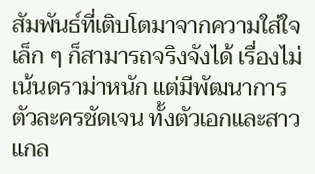สัมพันธ์ที่เติบโตมาจากความใส่ใจเล็ก ๆ ก็สามารถจริงจังได้ เรื่องไม่เน้นดราม่าหนัก แต่มีพัฒนาการตัวละครชัดเจน ทั้งตัวเอกและสาวแกล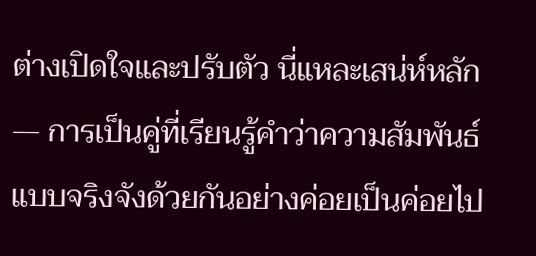ต่างเปิดใจและปรับตัว นี่แหละเสน่ห์หลัก — การเป็นคู่ที่เรียนรู้คำว่าความสัมพันธ์แบบจริงจังด้วยกันอย่างค่อยเป็นค่อยไป